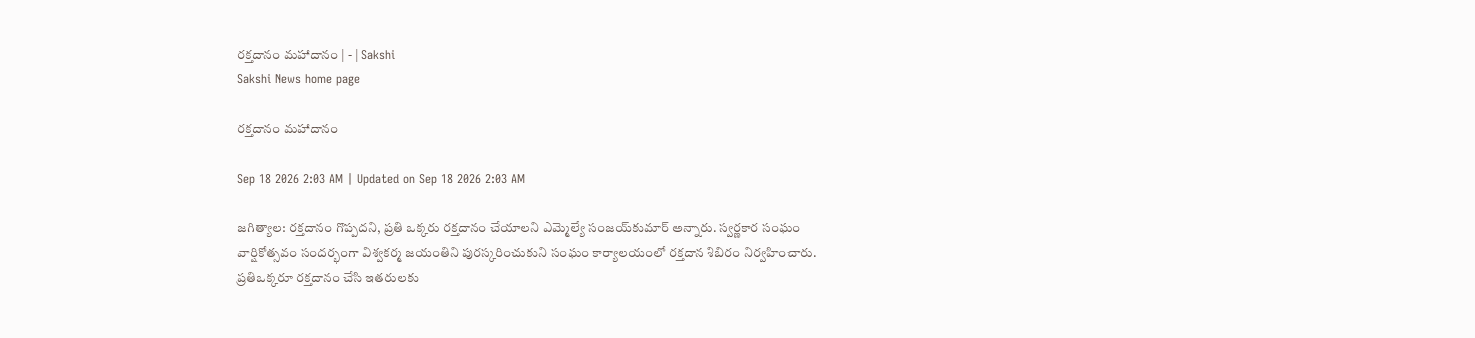రక్తదానం మహాదానం | - | Sakshi
Sakshi News home page

రక్తదానం మహాదానం

Sep 18 2026 2:03 AM | Updated on Sep 18 2026 2:03 AM

జగిత్యాల: రక్తదానం గొప్పదని, ప్రతి ఒక్కరు రక్తదానం చేయాలని ఎమ్మెల్యే సంజయ్‌కుమార్‌ అన్నారు. స్వర్ణకార సంఘం వార్షికోత్సవం సందర్భంగా విశ్వకర్మ జయంతిని పురస్కరించుకుని సంఘం కార్యాలయంలో రక్తదాన శిబిరం నిర్వహించారు. ప్రతిఒక్కరూ రక్తదానం చేసి ఇతరులకు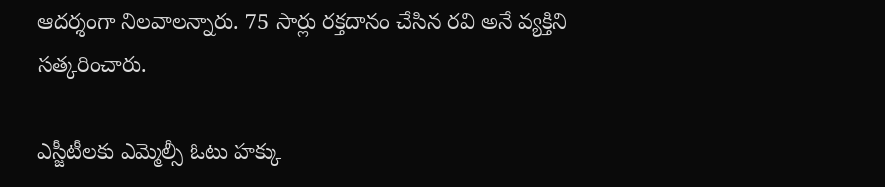ఆదర్శంగా నిలవాలన్నారు. 75 సార్లు రక్తదానం చేసిన రవి అనే వ్యక్తిని సత్కరించారు.

ఎస్జీటీలకు ఎమ్మెల్సీ ఓటు హక్కు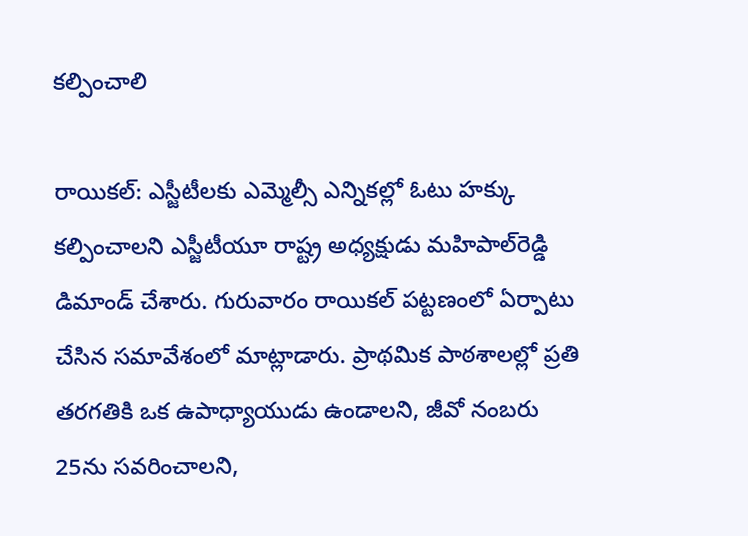కల్పించాలి

రాయికల్‌: ఎస్జీటీలకు ఎమ్మెల్సీ ఎన్నికల్లో ఓటు హక్కు కల్పించాలని ఎస్జీటీయూ రాష్ట్ర అధ్యక్షుడు మహిపాల్‌రెడ్డి డిమాండ్‌ చేశారు. గురువారం రాయికల్‌ పట్టణంలో ఏర్పాటు చేసిన సమావేశంలో మాట్లాడారు. ప్రాథమిక పాఠశాలల్లో ప్రతి తరగతికి ఒక ఉపాధ్యాయుడు ఉండాలని, జీవో నంబరు 25ను సవరించాలని,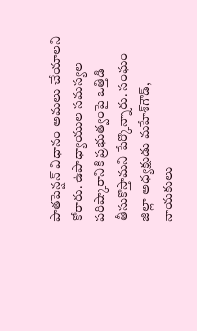పాతపెన్షన్‌ విధానం అమలు చేయాలని కోరారు. ఉపాధ్యాయుల సమస్యల పరిష్కారానికి ప్రభుత్వంపై ఒత్తిడి తీసుకొస్తామని పేర్కొన్నారు. సంఘం జిల్లా అధ్యక్షుడు మహేశ్‌గౌడ్‌, నాయకులు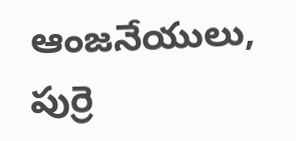ఆంజనేయులు, పుర్రె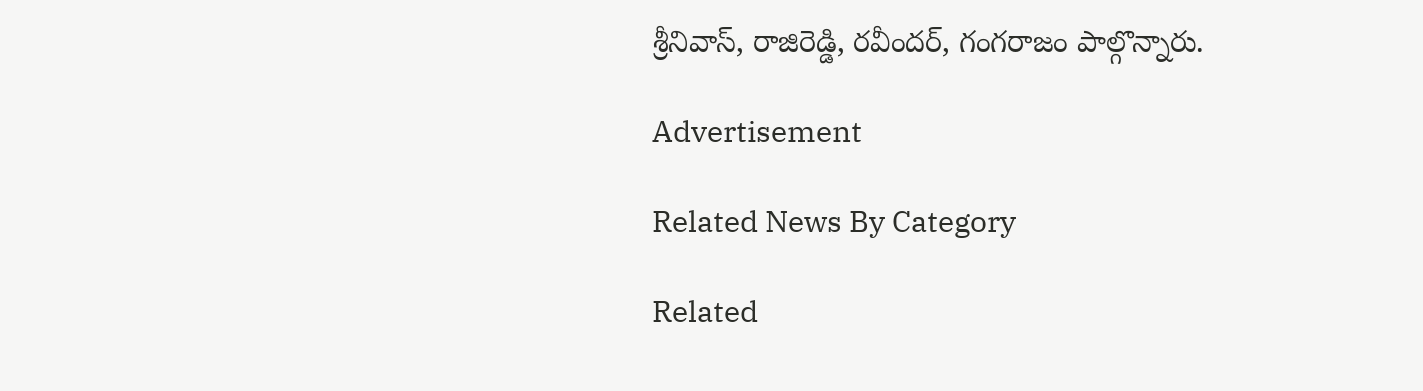శ్రీనివాస్‌, రాజిరెడ్డి, రవీందర్‌, గంగరాజం పాల్గొన్నారు.

Advertisement

Related News By Category

Related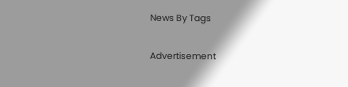News By Tags

Advertisement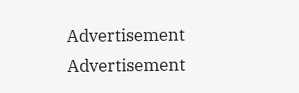Advertisement
Advertisement